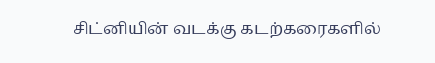சிட்னியின் வடக்கு கடற்கரைகளில்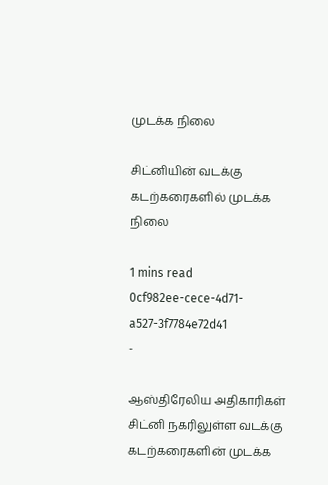முடக்க நிலை

சிட்னியின் வடக்கு கடற்கரைகளில் முடக்க நிலை

1 mins read
0cf982ee-cece-4d71-a527-3f7784e72d41
-

ஆஸ்திரேலிய அதிகாரிகள் சிட்னி நகரிலுள்ள வடக்கு கடற்கரைகளின் முடக்க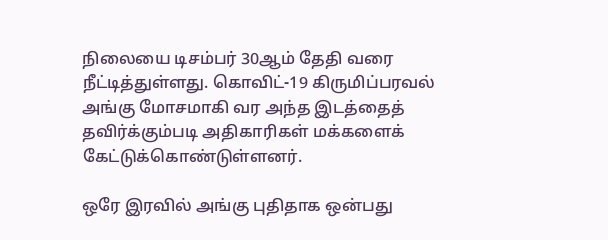நிலையை டிசம்பர் 30ஆம் தேதி வரை நீட்டித்துள்ளது. கொவிட்-19 கிருமிப்பரவல் அங்கு மோசமாகி வர அந்த இடத்தைத் தவிர்க்கும்படி அதிகாரிகள் மக்களைக் கேட்டுக்கொண்டுள்ளனர்.

ஒரே இரவில் அங்கு புதிதாக ஒன்பது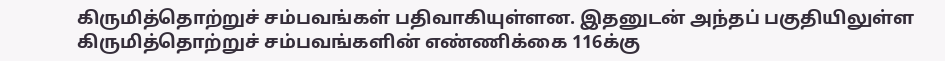கிருமித்தொற்றுச் சம்பவங்கள் பதிவாகியுள்ளன. இதனுடன் அந்தப் பகுதியிலுள்ள கிருமித்தொற்றுச் சம்பவங்களின் எண்ணிக்கை 116க்கு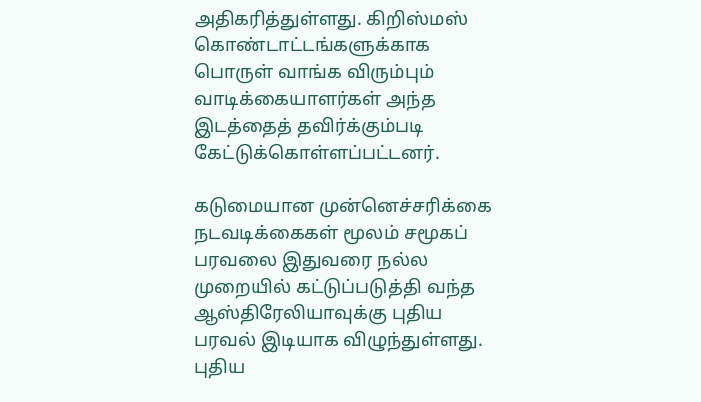அதிகரித்துள்ளது. கிறிஸ்மஸ் கொண்டாட்டங்களுக்காக பொருள் வாங்க விரும்பும் வாடிக்கையாளர்கள் அந்த இடத்தைத் தவிர்க்கும்படி கேட்டுக்கொள்ளப்பட்டனர்.

கடுமையான முன்னெச்சரிக்கை நடவடிக்கைகள் மூலம் சமூகப் பரவலை இதுவரை நல்ல முறையில் கட்டுப்படுத்தி வந்த ஆஸ்திரேலியாவுக்கு புதிய பரவல் இடியாக விழுந்துள்ளது. புதிய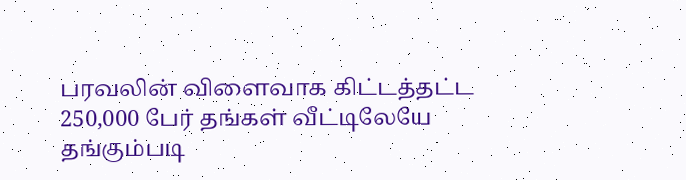பரவலின் விளைவாக கிட்டத்தட்ட 250,000 பேர் தங்கள் வீட்டிலேயே தங்கும்படி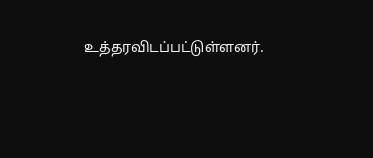உத்தரவிடப்பட்டுள்ளனர்.